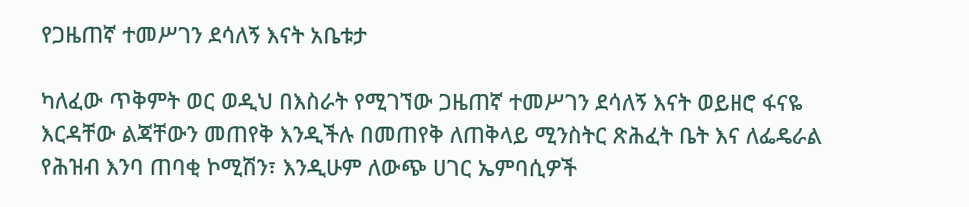የጋዜጠኛ ተመሥገን ደሳለኝ እናት አቤቱታ

ካለፈው ጥቅምት ወር ወዲህ በእስራት የሚገኘው ጋዜጠኛ ተመሥገን ደሳለኝ እናት ወይዘሮ ፋናዬ እርዳቸው ልጃቸውን መጠየቅ እንዲችሉ በመጠየቅ ለጠቅላይ ሚንስትር ጽሕፈት ቤት እና ለፌዴራል የሕዝብ እንባ ጠባቂ ኮሚሽን፣ እንዲሁም ለውጭ ሀገር ኤምባሲዎች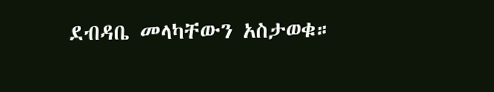ደብዳቤ መላካቸውን አስታወቁ።